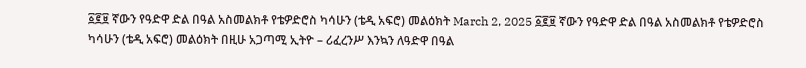፩፪፱ ኛውን የዓድዋ ድል በዓል አስመልክቶ የቴዎድሮስ ካሳሁን (ቴዲ አፍሮ) መልዕክት March 2, 2025 ፩፪፱ ኛውን የዓድዋ ድል በዓል አስመልክቶ የቴዎድሮስ ካሳሁን (ቴዲ አፍሮ) መልዕክት በዚሁ አጋጣሚ ኢትዮ – ሪፈረንሥ እንኳን ለዓድዋ በዓል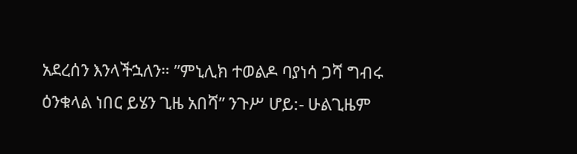አደረሰን እንላችኋለን። ”ምኒሊክ ተወልዶ ባያነሳ ጋሻ ግብሩ ዕንቁላል ነበር ይሄን ጊዜ አበሻ” ንጉሥ ሆይ:- ሁልጊዜም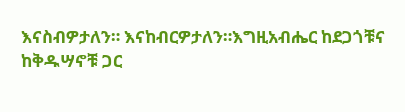እናስብዎታለን። እናከብርዎታለን።እግዚአብሔር ከደጋጎቹና ከቅዱሣኖቹ ጋር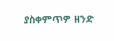ያስቀምጥዎ ዘንድ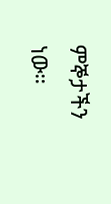ምኞታችን ነው።